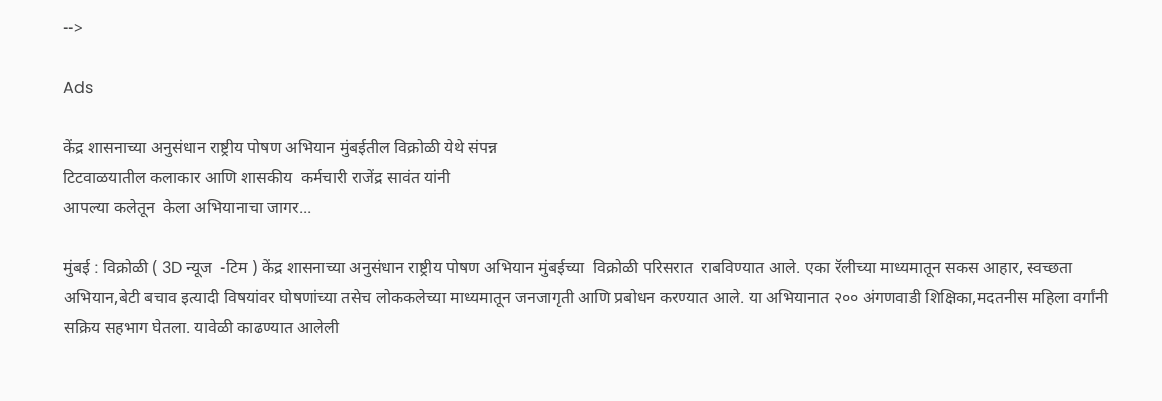-->

Ads

केंद्र शासनाच्या अनुसंधान राष्ट्रीय पोषण अभियान मुंबईतील विक्रोळी येथे संपन्न
टिटवाळयातील कलाकार आणि शासकीय  कर्मचारी राजेंद्र सावंत यांनी
आपल्या कलेतून  केला अभियानाचा जागर...

मुंबई : विक्रोळी ( 3D न्यूज  -टिम ) केंद्र शासनाच्या अनुसंधान राष्ट्रीय पोषण अभियान मुंबईच्या  विक्रोळी परिसरात  राबविण्यात आले. एका रॅलीच्या माध्यमातून सकस आहार, स्वच्छता अभियान,बेटी बचाव इत्यादी विषयांवर घोषणांच्या तसेच लोककलेच्या माध्यमातून जनजागृती आणि प्रबोधन करण्यात आले. या अभियानात २०० अंगणवाडी शिक्षिका,मदतनीस महिला वर्गांनी सक्रिय सहभाग घेतला. यावेळी काढण्यात आलेली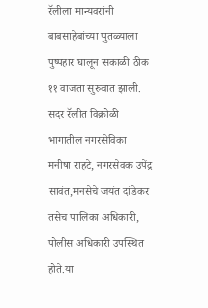रॅलीला मान्यवरांनी बाबसाहेबांच्या पुतळ्याला पुष्पहार घालून सकाळी ठीक ११ वाजता सुरुवात झाली. सदर रॅलीत विक्रोळी भागातील नगरसेविका मनीषा राहटे, नगरसेवक उपेंद्र सावंत,मनसेचे जयंत दांडेकर तसेच पालिका अधिकारी, पोलीस अधिकारी उपस्थित होते.या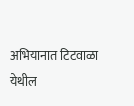अभियानात टिटवाळा येथील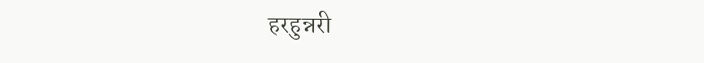हरहुन्नरी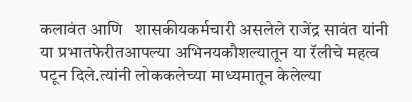कलावंत आणि   शासकीयकर्मचारी असलेले राजेंद्र सावंत यांनी  या प्रभातफेरीतआपल्या अभिनयकौशल्यातून या रॅलीचे महत्व पटून दिले.त्यांनी लोककलेच्या माध्यमातून केलेल्या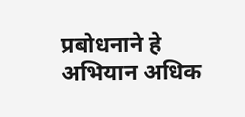प्रबोधनाने हे अभियान अधिक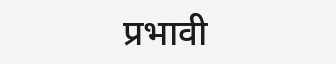प्रभावी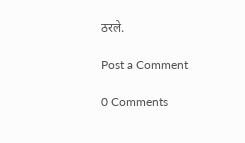ठरले.

Post a Comment

0 Comments